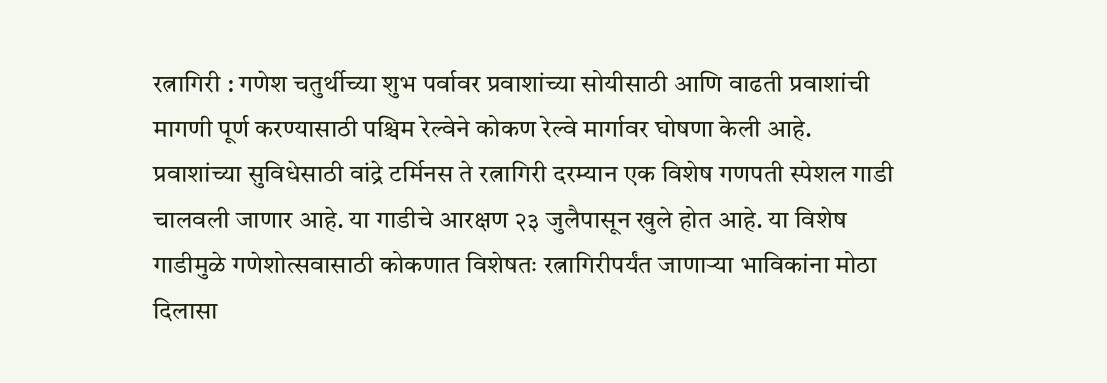रत्नागिरी : गणेश चतुर्थीच्या शुभ पर्वावर प्रवाशांच्या सोयीसाठी आणि वाढती प्रवाशांची मागणी पूर्ण करण्यासाठी पश्चिम रेल्वेने कोकण रेल्वे मार्गावर घोषणा केली आहे. प्रवाशांच्या सुविधेसाठी वांद्रे टर्मिनस ते रत्नागिरी दरम्यान एक विशेष गणपती स्पेशल गाडी चालवली जाणार आहे. या गाडीचे आरक्षण २३ जुलैपासून खुले होत आहे. या विशेष गाडीमुळे गणेशोत्सवासाठी कोकणात विशेषतः रत्नागिरीपर्यंत जाणाऱ्या भाविकांना मोठा दिलासा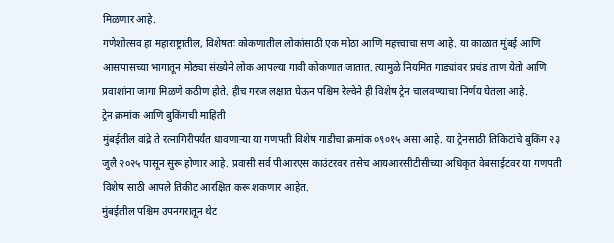मिळणार आहे.
गणेशोत्सव हा महाराष्ट्रातील, विशेषतः कोकणातील लोकांसाठी एक मोठा आणि महत्त्वाचा सण आहे. या काळात मुंबई आणि आसपासच्या भागातून मोठ्या संख्येने लोक आपल्या गावी कोकणात जातात. त्यामुळे नियमित गाड्यांवर प्रचंड ताण येतो आणि प्रवाशांना जागा मिळणे कठीण होते. हीच गरज लक्षात घेऊन पश्चिम रेल्वेने ही विशेष ट्रेन चालवण्याचा निर्णय घेतला आहे.
ट्रेन क्रमांक आणि बुकिंगची माहिती
मुंबईतील वांद्रे ते रत्नागिरीपर्यंत धावणाऱ्या या गणपती विशेष गाडीचा क्रमांक ०९०१५ असा आहे. या ट्रेनसाठी तिकिटांचे बुकिंग २३ जुलै २०२५ पासून सुरू होणार आहे. प्रवासी सर्व पीआरएस काउंटरवर तसेच आयआरसीटीसीच्या अधिकृत वेबसाईटवर या गणपती विशेष साठी आपले तिकीट आरक्षित करू शकणार आहेत.
मुंबईतील पश्चिम उपनगरातून थेट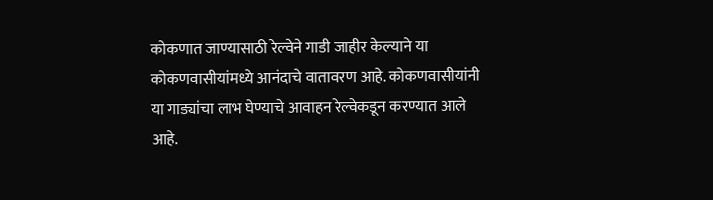कोकणात जाण्यासाठी रेल्वेने गाडी जाहीर केल्याने या कोकणवासीयांमध्ये आनंदाचे वातावरण आहे. कोकणवासीयांनी या गाड्यांचा लाभ घेण्याचे आवाहन रेल्वेकडून करण्यात आले आहे.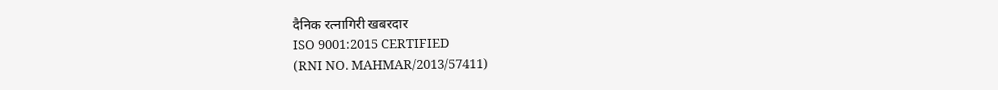दैनिक रत्नागिरी खबरदार
ISO 9001:2015 CERTIFIED
(RNI NO. MAHMAR/2013/57411)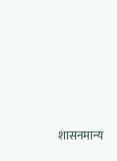शासनमान्य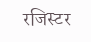रजिस्टर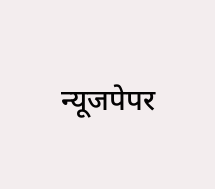न्यूजपेपर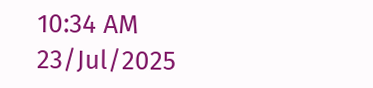10:34 AM 23/Jul/2025